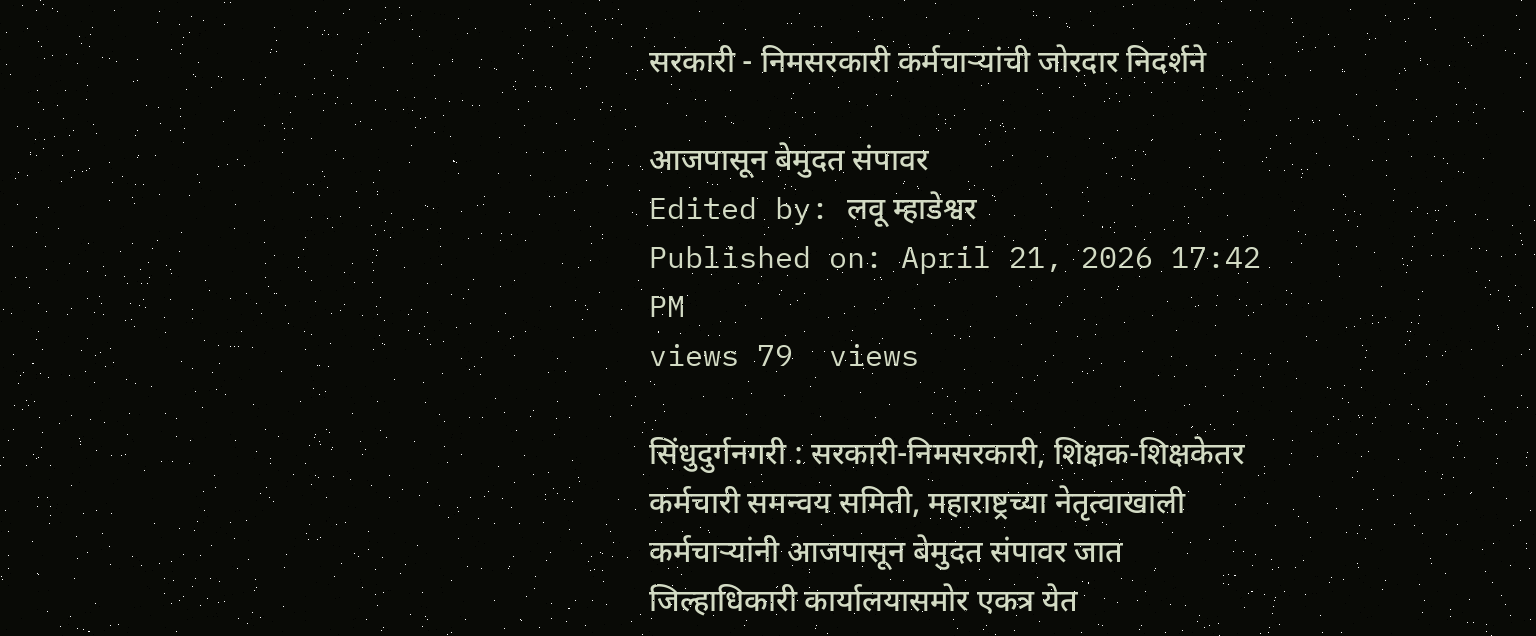सरकारी - निमसरकारी कर्मचाऱ्यांची जोरदार निदर्शने

आजपासून बेमुदत संपावर
Edited by: लवू म्हाडेश्वर
Published on: April 21, 2026 17:42 PM
views 79  views

सिंधुदुर्गनगरी : सरकारी-निमसरकारी, शिक्षक-शिक्षकेतर कर्मचारी समन्वय समिती, महाराष्ट्रच्या नेतृत्वाखाली कर्मचाऱ्यांनी आजपासून बेमुदत संपावर जात जिल्हाधिकारी कार्यालयासमोर एकत्र येत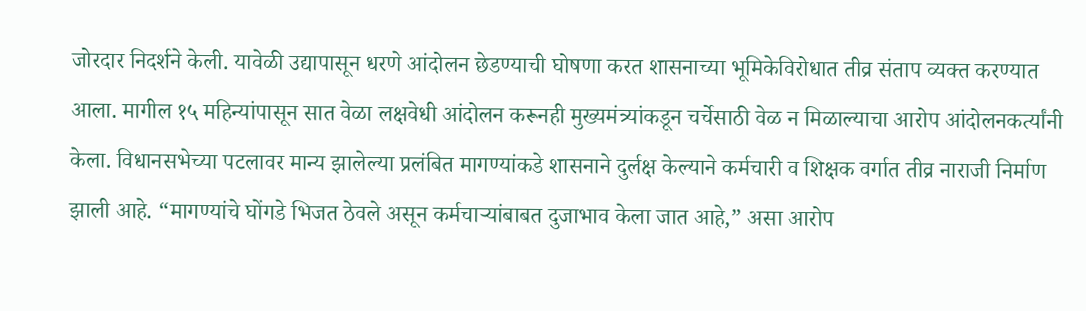जोरदार निदर्शने केली. यावेळी उद्यापासून धरणे आंदोलन छेडण्याची घोषणा करत शासनाच्या भूमिकेविरोधात तीव्र संताप व्यक्त करण्यात आला. मागील १५ महिन्यांपासून सात वेळा लक्षवेधी आंदोलन करूनही मुख्यमंत्र्यांकडून चर्चेसाठी वेळ न मिळाल्याचा आरोप आंदोलनकर्त्यांनी केला. विधानसभेच्या पटलावर मान्य झालेल्या प्रलंबित मागण्यांकडे शासनाने दुर्लक्ष केल्याने कर्मचारी व शिक्षक वर्गात तीव्र नाराजी निर्माण झाली आहे. “मागण्यांचे घोंगडे भिजत ठेवले असून कर्मचाऱ्यांबाबत दुजाभाव केला जात आहे,” असा आरोप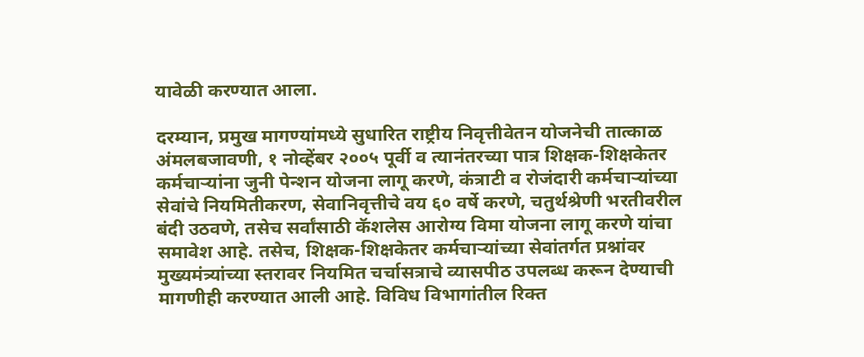यावेळी करण्यात आला.

दरम्यान, प्रमुख मागण्यांमध्ये सुधारित राष्ट्रीय निवृत्तीवेतन योजनेची तात्काळ अंमलबजावणी, १ नोव्हेंबर २००५ पूर्वी व त्यानंतरच्या पात्र शिक्षक-शिक्षकेतर कर्मचाऱ्यांना जुनी पेन्शन योजना लागू करणे, कंत्राटी व रोजंदारी कर्मचाऱ्यांच्या सेवांचे नियमितीकरण, सेवानिवृत्तीचे वय ६० वर्षे करणे, चतुर्थश्रेणी भरतीवरील बंदी उठवणे, तसेच सर्वांसाठी कॅशलेस आरोग्य विमा योजना लागू करणे यांचा समावेश आहे. तसेच, शिक्षक-शिक्षकेतर कर्मचाऱ्यांच्या सेवांतर्गत प्रश्नांवर मुख्यमंत्र्यांच्या स्तरावर नियमित चर्चासत्राचे व्यासपीठ उपलब्ध करून देण्याची मागणीही करण्यात आली आहे. विविध विभागांतील रिक्त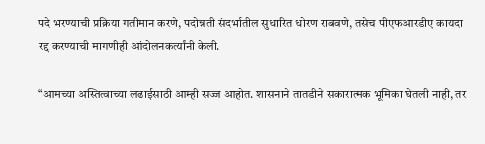पदे भरण्याची प्रक्रिया गतीमान करणे, पदोन्नती संदर्भातील सुधारित धोरण राबवणे, तसेच पीएफआरडीए कायदा रद्द करण्याची मागणीही आंदोलनकर्त्यांनी केली.

“आमच्या अस्तित्वाच्या लढाईसाठी आम्ही सज्ज आहोत. शासनाने तातडीने सकारात्मक भूमिका घेतली नाही, तर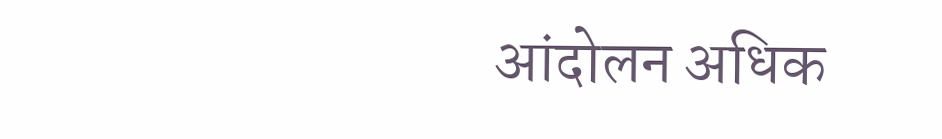आंदोलन अधिक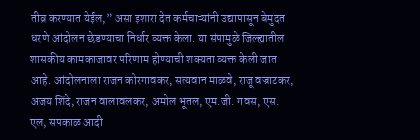तीव्र करण्यात येईल,” असा इशारा देत कर्मचाऱ्यांनी उद्यापासून बेमुदत धरणे आंदोलन छेडण्याचा निर्धार व्यक्त केला. या संपामुळे जिल्ह्यातील शासकीय कामकाजावर परिणाम होण्याची शक्यता व्यक्त केली जात आहे. आंदोलनाला राजन कोरगावकर, सत्यवान माळवे, राजू वज्राटकर, अजय शिंदे, राजन वालावलकर, अमोल भूतल, एम.जी. गवस, एस. एल, सपकाळ आदी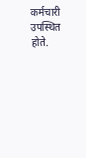कर्मचारी उपस्थित होते.